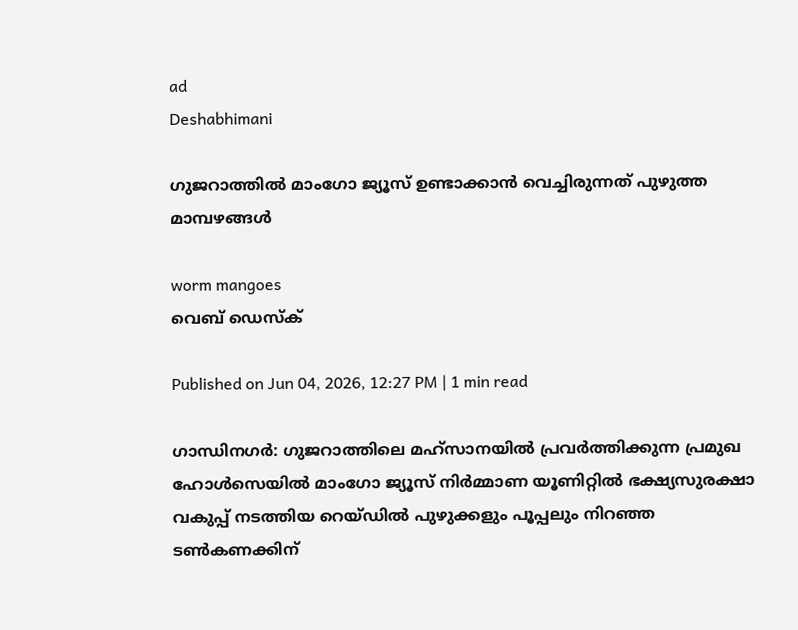ad
Deshabhimani

ഗുജറാത്തിൽ മാംഗോ ജ്യൂസ് ഉണ്ടാക്കാൻ വെച്ചിരുന്നത് പുഴുത്ത മാമ്പഴങ്ങൾ

worm mangoes
വെബ് ഡെസ്ക്

Published on Jun 04, 2026, 12:27 PM | 1 min read

ഗാന്ധിനഗർ: ഗുജറാത്തിലെ മഹ്സാനയിൽ പ്രവർത്തിക്കുന്ന പ്രമുഖ ഹോൾസെയിൽ മാംഗോ ജ്യൂസ് നിർമ്മാണ യൂണിറ്റിൽ ഭക്ഷ്യസുരക്ഷാ വകുപ്പ് നടത്തിയ റെയ്ഡിൽ പുഴുക്കളും പൂപ്പലും നിറഞ്ഞ ടൺകണക്കിന്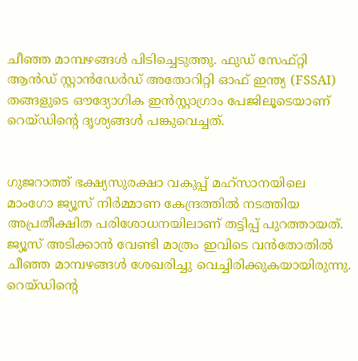ചീഞ്ഞ മാമ്പഴങ്ങൾ പിടിച്ചെടുത്തു. ഫുഡ് സേഫ്റ്റി ആൻഡ് സ്റ്റാൻഡേർഡ് അതോറിറ്റി ഓഫ് ഇന്ത്യ (FSSAI) തങ്ങളുടെ ഔദ്യോഗിക ഇൻസ്റ്റാഗ്രാം പേജിലൂടെയാണ് റെയ്ഡിന്റെ ദൃശ്യങ്ങൾ പങ്കുവെച്ചത്.


ഗുജറാത്ത് ഭക്ഷ്യസുരക്ഷാ വകുപ്പ് മഹ്സാനയിലെ മാംഗോ ജ്യൂസ് നിർമ്മാണ കേന്ദ്രത്തിൽ നടത്തിയ അപ്രതീക്ഷിത പരിശോധനയിലാണ് തട്ടിപ്പ് പുറത്തായത്. ജ്യൂസ് അടിക്കാൻ വേണ്ടി മാത്രം ഇവിടെ വൻതോതിൽ ചീഞ്ഞ മാമ്പഴങ്ങൾ ശേഖരിച്ചു വെച്ചിരിക്കുകയായിരുന്നു. റെയ്ഡിന്റെ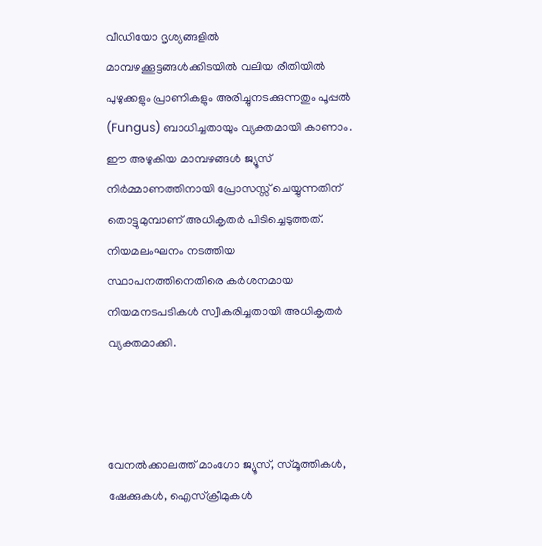വീഡിയോ ദൃശ്യങ്ങളിൽ മാമ്പഴക്കൂട്ടങ്ങൾക്കിടയിൽ വലിയ രീതിയിൽ പുഴുക്കളും പ്രാണികളും അരിച്ചുനടക്കുന്നതും പൂപ്പൽ (Fungus) ബാധിച്ചതായും വ്യക്തമായി കാണാം. ഈ അഴുകിയ മാമ്പഴങ്ങൾ ജ്യൂസ് നിർമ്മാണത്തിനായി പ്രോസസ്സ് ചെയ്യുന്നതിന് തൊട്ടുമുമ്പാണ് അധികൃതർ പിടിച്ചെടുത്തത്. നിയമലംഘനം നടത്തിയ സ്ഥാപനത്തിനെതിരെ കർശനമായ നിയമനടപടികൾ സ്വീകരിച്ചതായി അധികൃതർ വ്യക്തമാക്കി.



വേനൽക്കാലത്ത് മാംഗോ ജ്യൂസ്, സ്മൂത്തികൾ, ഷേക്കുകൾ, ഐസ്‌ക്രീമുകൾ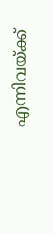എന്നിവയ്ക്ക്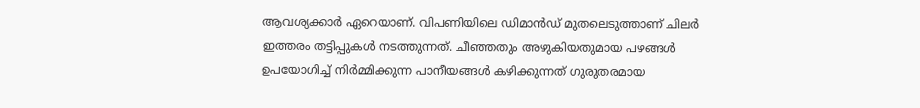ആവശ്യക്കാർ ഏറെയാണ്. വിപണിയിലെ ഡിമാൻഡ് മുതലെടുത്താണ് ചിലർ ഇത്തരം തട്ടിപ്പുകൾ നടത്തുന്നത്. ചീഞ്ഞതും അഴുകിയതുമായ പഴങ്ങൾ ഉപയോഗിച്ച് നിർമ്മിക്കുന്ന പാനീയങ്ങൾ കഴിക്കുന്നത് ഗുരുതരമായ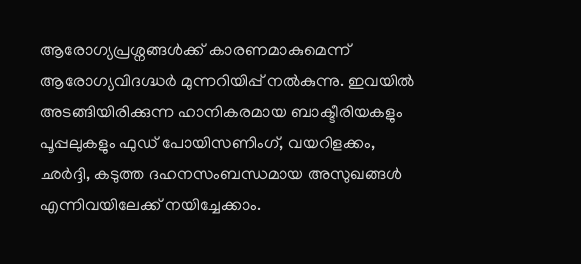ആരോഗ്യപ്രശ്നങ്ങൾക്ക് കാരണമാകുമെന്ന് ആരോഗ്യവിദഗ്ദ്ധർ മുന്നറിയിപ്പ് നൽകുന്നു. ഇവയിൽ അടങ്ങിയിരിക്കുന്ന ഹാനികരമായ ബാക്ടീരിയകളും പൂപ്പലുകളും ഫുഡ് പോയിസണിംഗ്, വയറിളക്കം, ഛർദ്ദി, കടുത്ത ദഹനസംബന്ധമായ അസുഖങ്ങൾ എന്നിവയിലേക്ക് നയിച്ചേക്കാം.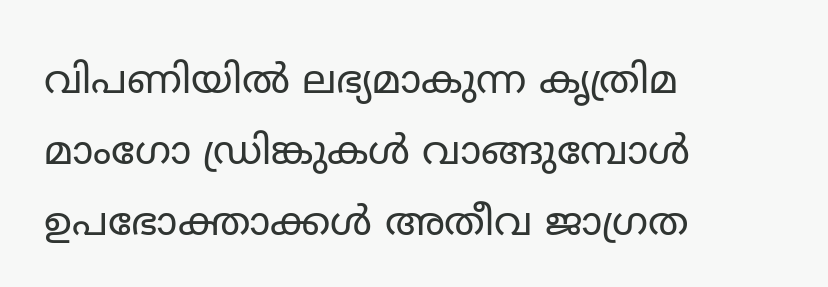വിപണിയിൽ ലഭ്യമാകുന്ന കൃത്രിമ മാംഗോ ഡ്രിങ്കുകൾ വാങ്ങുമ്പോൾ ഉപഭോക്താക്കൾ അതീവ ജാഗ്രത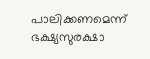പാലിക്കണമെന്ന് ഭക്ഷ്യസുരക്ഷാ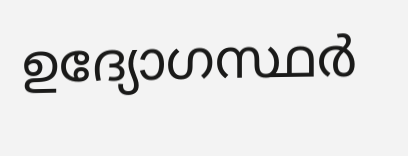ഉദ്യോഗസ്ഥർ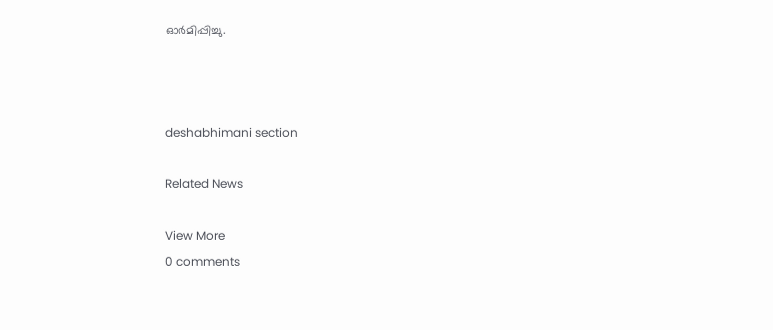ഓർമിപ്പിച്ചു.



deshabhimani section

Related News

View More
0 comments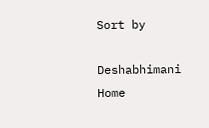Sort by

Deshabhimani
Home